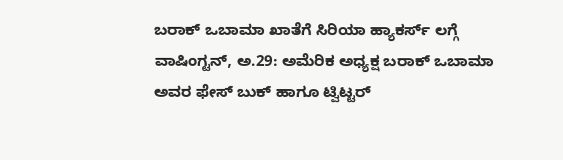ಬರಾಕ್ ಒಬಾಮಾ ಖಾತೆಗೆ ಸಿರಿಯಾ ಹ್ಯಾಕರ್ಸ್ ಲಗ್ಗೆ
ವಾಷಿಂಗ್ಟನ್, ಅ.29: ಅಮೆರಿಕ ಅಧ್ಯಕ್ಷ ಬರಾಕ್ ಒಬಾಮಾ ಅವರ ಫೇಸ್ ಬುಕ್ ಹಾಗೂ ಟ್ವಿಟ್ಟರ್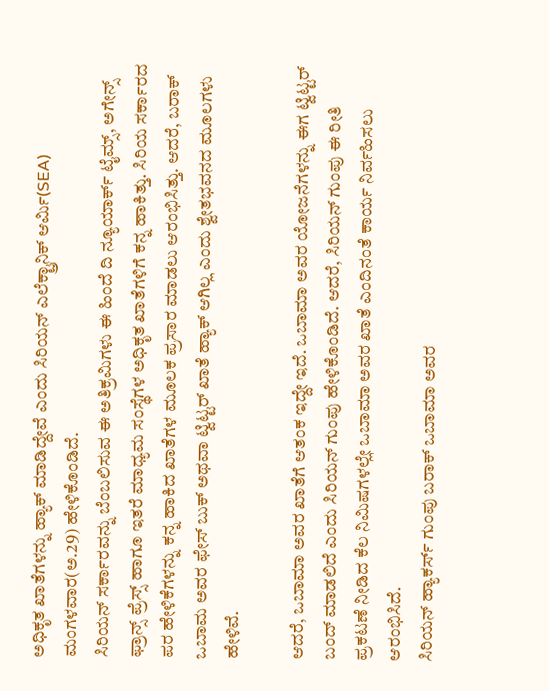ಅಧಿಕೃತ ಖಾತೆಗಳನ್ನು ಹ್ಯಾಕ್ ಮಾಡಿದ್ದೇವೆ ಎಂದು ಸಿರಿಯನ್ ಎಲೆಕ್ಟ್ರಾನಿಕ್ ಆರ್ಮಿ(SEA) ಮಂಗಳವಾರ(ಅ.29) ಹೇಳಿಕೊಂಡಿದೆ.
ಸಿರಿಯನ್ ಸರ್ಕಾರವನ್ನು ಬೆಂಬಲಿಸುವ ಈ ಅತಿಕ್ರಮಿಗಳು ಈ ಹಿಂದೆ ದಿ ನ್ಯೂಯಾರ್ಕ್ ಟೈಮ್ಸ್, ಅಗೇನ್ಸ್ ಫ್ರಾನ್ಸ್ ಪ್ರೆಸ್ಸ್ ಹಾಗೂ ಇತರೆ ಮಾಧ್ಯಮ ಸಂಸ್ಥೆಗಳ ಅಧಿಕೃತ ಖಾತೆಗಳಿಗೆ ಕನ್ನ ಹಾಕಿತ್ತು. ಸಿರಿಯ ಸರ್ಕಾರದ ಪರ ಹೇಳಿಕೆಗಳನ್ನು ಕನ್ನ ಹಾಕಿದ ಖಾತೆಗಳ ಮೂಲಕ ಪ್ರಸಾರ ಮಾಡಲು ಆರಂಭಿಸಿತ್ತು. ಆದರೆ, ಬರಾಕ್ ಒಬಾಮ ಅವರ ಫೇಸ್ ಬುಕ್ ಅಥವಾ ಟ್ವಿಟ್ಟರ್ ಖಾತೆ ಹ್ಯಾಕ್ ಆಗಿಲ್ಲ ಎಂದು ಶ್ವೇತಭವನದ ಮೂಲಗಳು ಹೇಳಿವೆ.

ಆದರೆ, ಒಬಾಮಾ ಅವರ ಖಾತೆಗೆ ಆತಂಕ ಇದ್ದೇ ಇದೆ. ಒಬಾಮಾ ಅವರ ಯೋಜನೆಗಳನ್ನು ಈಗ ಟ್ವಿಟ್ಟರ್ ಬಂದ್ ಮಾಡಲಿದೆ ಎಂದು ಸಿರಿಯನ್ ಗುಂಪು ಹೇಳಿಕೊಂಡಿದೆ. ಆದರೆ, ಸಿರಿಯನ್ ಗುಂಪು ಈ ರೀತಿ ಪ್ರಕಟಣೆ ನೀಡಿದ ಕೆಲ ನಿಮಿಷಗಳಲ್ಲೇ ಒಬಾಮಾ ಅವರ ಖಾತೆ ಎಂದಿನಂತೆ ಕಾರ್ಯ ನಿರ್ವಹಿಸಲು ಆರಂಭಿಸಿದೆ.
ಸಿರಿಯನ್ ಹ್ಯಾಕರ್ಸ್ ಗುಂಪು ಬರಾಕ್ ಒಬಾಮಾ ಅವರ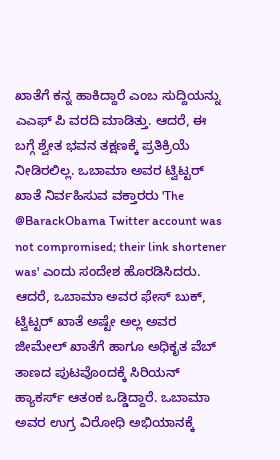ಖಾತೆಗೆ ಕನ್ನ ಹಾಕಿದ್ದಾರೆ ಎಂಬ ಸುದ್ದಿಯನ್ನು ಎಎಫ್ ಪಿ ವರದಿ ಮಾಡಿತ್ತು. ಆದರೆ, ಈ ಬಗ್ಗೆ ಶ್ವೇತ ಭವನ ತಕ್ಷಣಕ್ಕೆ ಪ್ರತಿಕ್ರಿಯೆ ನೀಡಿರಲಿಲ್ಲ. ಒಬಾಮಾ ಅವರ ಟ್ವಿಟ್ಟರ್ ಖಾತೆ ನಿರ್ವಹಿಸುವ ವಕ್ತಾರರು 'The @BarackObama Twitter account was not compromised; their link shortener was' ಎಂದು ಸಂದೇಶ ಹೊರಡಿಸಿದರು.
ಆದರೆ, ಒಬಾಮಾ ಅವರ ಫೇಸ್ ಬುಕ್, ಟ್ವಿಟ್ಟರ್ ಖಾತೆ ಅಷ್ಟೇ ಅಲ್ಲ ಅವರ ಜೀಮೇಲ್ ಖಾತೆಗೆ ಹಾಗೂ ಅಧಿಕೃತ ವೆಬ್ ತಾಣದ ಪುಟವೊಂದಕ್ಕೆ ಸಿರಿಯನ್ ಹ್ಯಾಕರ್ಸ್ ಆತಂಕ ಒಡ್ಡಿದ್ದಾರೆ. ಒಬಾಮಾ ಅವರ ಉಗ್ರ ವಿರೋಧಿ ಅಭಿಯಾನಕ್ಕೆ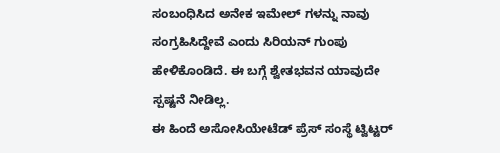ಸಂಬಂಧಿಸಿದ ಅನೇಕ ಇಮೇಲ್ ಗಳನ್ನು ನಾವು ಸಂಗ್ರಹಿಸಿದ್ದೇವೆ ಎಂದು ಸಿರಿಯನ್ ಗುಂಪು ಹೇಳಿಕೊಂಡಿದೆ. ಈ ಬಗ್ಗೆ ಶ್ವೇತಭವನ ಯಾವುದೇ ಸ್ಪಷ್ಟನೆ ನೀಡಿಲ್ಲ.
ಈ ಹಿಂದೆ ಅಸೋಸಿಯೇಟೆಡ್ ಪ್ರೆಸ್ ಸಂಸ್ಥೆ ಟ್ವಿಟ್ಟರ್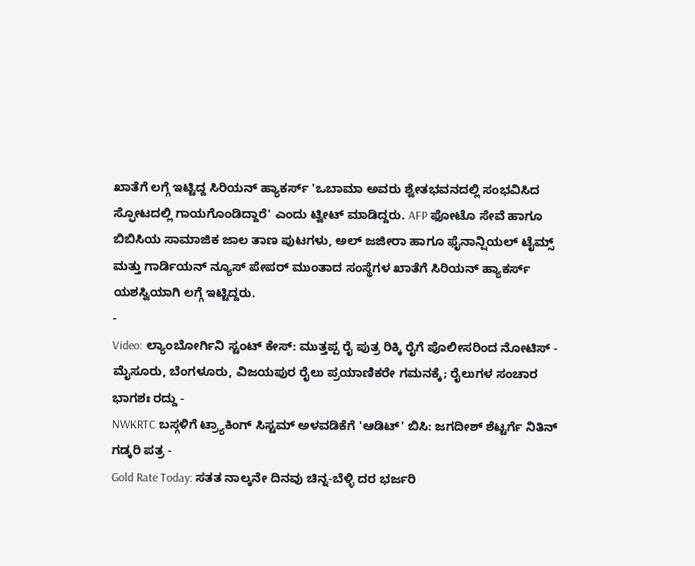ಖಾತೆಗೆ ಲಗ್ಗೆ ಇಟ್ಟಿದ್ದ ಸಿರಿಯನ್ ಹ್ಯಾಕರ್ಸ್ 'ಒಬಾಮಾ ಅವರು ಶ್ವೇತಭವನದಲ್ಲಿ ಸಂಭವಿಸಿದ ಸ್ಫೋಟದಲ್ಲಿ ಗಾಯಗೊಂಡಿದ್ದಾರೆ' ಎಂದು ಟ್ವೀಟ್ ಮಾಡಿದ್ದರು. AFP ಫೋಟೊ ಸೇವೆ ಹಾಗೂ ಬಿಬಿಸಿಯ ಸಾಮಾಜಿಕ ಜಾಲ ತಾಣ ಪುಟಗಳು, ಅಲ್ ಜಜೀರಾ ಹಾಗೂ ಫೈನಾನ್ಷಿಯಲ್ ಟೈಮ್ಸ್ ಮತ್ತು ಗಾರ್ಡಿಯನ್ ನ್ಯೂಸ್ ಪೇಪರ್ ಮುಂತಾದ ಸಂಸ್ಥೆಗಳ ಖಾತೆಗೆ ಸಿರಿಯನ್ ಹ್ಯಾಕರ್ಸ್ ಯಶಸ್ವಿಯಾಗಿ ಲಗ್ಗೆ ಇಟ್ಟಿದ್ದರು.
-
Video: ಲ್ಯಾಂಬೋರ್ಗಿನಿ ಸ್ಟಂಟ್ ಕೇಸ್: ಮುತ್ತಪ್ಪ ರೈ ಪುತ್ರ ರಿಕ್ಕಿ ರೈಗೆ ಪೊಲೀಸರಿಂದ ನೋಟಿಸ್ -
ಮೈಸೂರು, ಬೆಂಗಳೂರು, ವಿಜಯಪುರ ರೈಲು ಪ್ರಯಾಣಿಕರೇ ಗಮನಕ್ಕೆ; ರೈಲುಗಳ ಸಂಚಾರ ಭಾಗಶಃ ರದ್ದು -
NWKRTC ಬಸ್ಗಳಿಗೆ ಟ್ರ್ಯಾಕಿಂಗ್ ಸಿಸ್ಟಮ್ ಅಳವಡಿಕೆಗೆ 'ಆಡಿಟ್' ಬಿಸಿ: ಜಗದೀಶ್ ಶೆಟ್ಟರ್ಗೆ ನಿತಿನ್ ಗಡ್ಕರಿ ಪತ್ರ -
Gold Rate Today: ಸತತ ನಾಲ್ಕನೇ ದಿನವು ಚಿನ್ನ-ಬೆಳ್ಳಿ ದರ ಭರ್ಜರಿ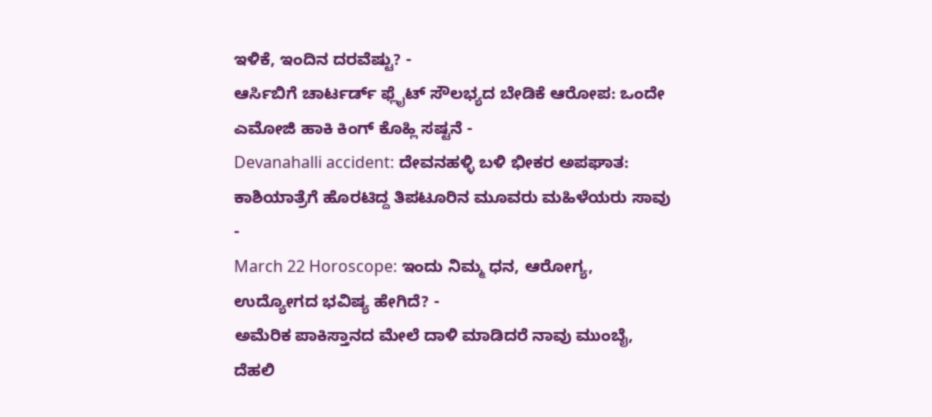ಇಳಿಕೆ, ಇಂದಿನ ದರವೆಷ್ಟು? -
ಆರ್ಸಿಬಿಗೆ ಚಾರ್ಟರ್ಡ್ ಫ್ಲೈಟ್ ಸೌಲಭ್ಯದ ಬೇಡಿಕೆ ಆರೋಪ: ಒಂದೇ ಎಮೋಜಿ ಹಾಕಿ ಕಿಂಗ್ ಕೊಹ್ಲಿ ಸಷ್ಟನೆ -
Devanahalli accident: ದೇವನಹಳ್ಳಿ ಬಳಿ ಭೀಕರ ಅಪಘಾತ: ಕಾಶಿಯಾತ್ರೆಗೆ ಹೊರಟಿದ್ದ ತಿಪಟೂರಿನ ಮೂವರು ಮಹಿಳೆಯರು ಸಾವು -
March 22 Horoscope: ಇಂದು ನಿಮ್ಮ ಧನ, ಆರೋಗ್ಯ, ಉದ್ಯೋಗದ ಭವಿಷ್ಯ ಹೇಗಿದೆ? -
ಅಮೆರಿಕ ಪಾಕಿಸ್ತಾನದ ಮೇಲೆ ದಾಳಿ ಮಾಡಿದರೆ ನಾವು ಮುಂಬೈ, ದೆಹಲಿ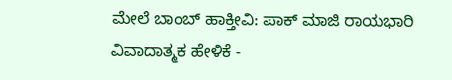ಮೇಲೆ ಬಾಂಬ್ ಹಾಕ್ತೀವಿ: ಪಾಕ್ ಮಾಜಿ ರಾಯಭಾರಿ ವಿವಾದಾತ್ಮಕ ಹೇಳಿಕೆ -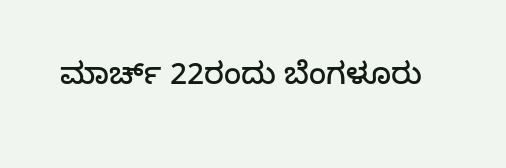ಮಾರ್ಚ್ 22ರಂದು ಬೆಂಗಳೂರು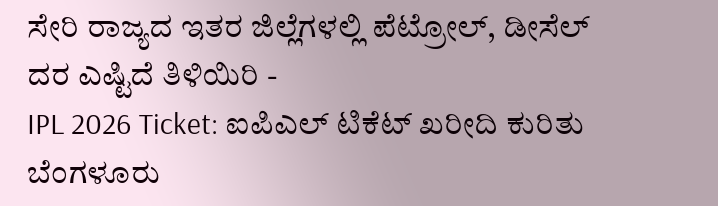ಸೇರಿ ರಾಜ್ಯದ ಇತರ ಜಿಲ್ಲೆಗಳಲ್ಲಿ ಪೆಟ್ರೋಲ್, ಡೀಸೆಲ್ ದರ ಎಷ್ಟಿದೆ ತಿಳಿಯಿರಿ -
IPL 2026 Ticket: ಐಪಿಎಲ್ ಟಿಕೆಟ್ ಖರೀದಿ ಕುರಿತು ಬೆಂಗಳೂರು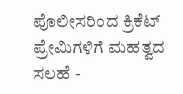ಪೊಲೀಸರಿಂದ ಕ್ರಿಕೆಟ್ ಪ್ರೇಮಿಗಳಿಗೆ ಮಹತ್ವದ ಸಲಹೆ -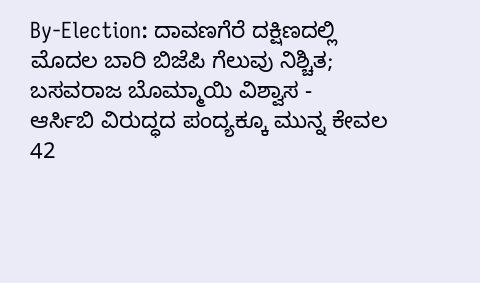By-Election: ದಾವಣಗೆರೆ ದಕ್ಷಿಣದಲ್ಲಿ ಮೊದಲ ಬಾರಿ ಬಿಜೆಪಿ ಗೆಲುವು ನಿಶ್ಚಿತ; ಬಸವರಾಜ ಬೊಮ್ಮಾಯಿ ವಿಶ್ವಾಸ -
ಆರ್ಸಿಬಿ ವಿರುದ್ಧದ ಪಂದ್ಯಕ್ಕೂ ಮುನ್ನ ಕೇವಲ 42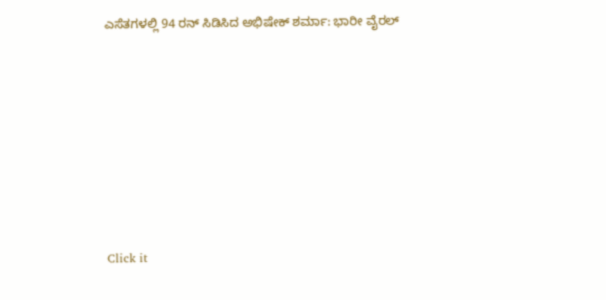ಎಸೆತಗಳಲ್ಲಿ 94 ರನ್ ಸಿಡಿಸಿದ ಅಭಿಷೇಕ್ ಶರ್ಮಾ: ಭಾರೀ ವೈರಲ್












Click it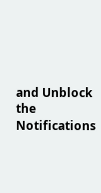and Unblock the Notifications